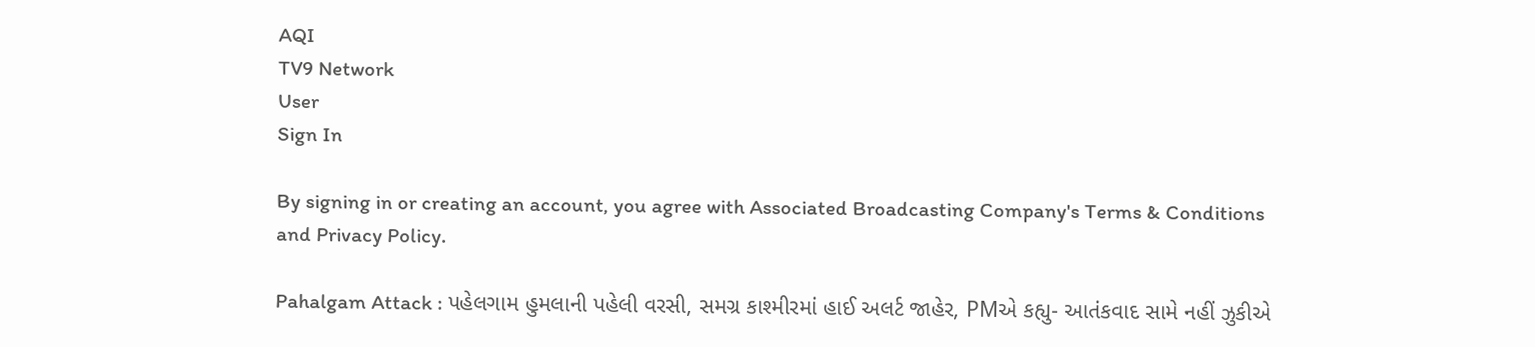AQI
TV9 Network
User
Sign In

By signing in or creating an account, you agree with Associated Broadcasting Company's Terms & Conditions and Privacy Policy.

Pahalgam Attack : પહેલગામ હુમલાની પહેલી વરસી, સમગ્ર કાશ્મીરમાં હાઈ અલર્ટ જાહેર, PMએ કહ્યુ- આતંકવાદ સામે નહીં ઝુકીએ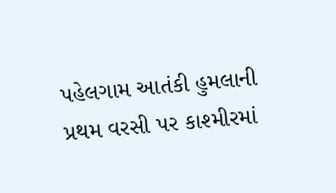પહેલગામ આતંકી હુમલાની પ્રથમ વરસી પર કાશ્મીરમાં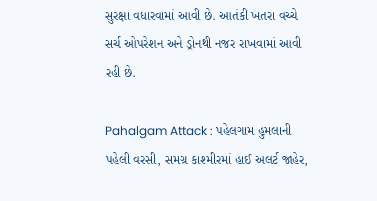સુરક્ષા વધારવામાં આવી છે. આતંકી ખતરા વચ્ચે સર્ચ ઓપરેશન અને ડ્રોનથી નજર રાખવામાં આવી રહી છે.

Pahalgam Attack : પહેલગામ હુમલાની પહેલી વરસી, સમગ્ર કાશ્મીરમાં હાઈ અલર્ટ જાહેર,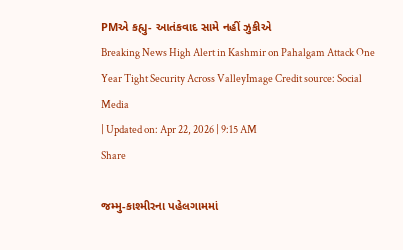PMએ કહ્યુ- આતંકવાદ સામે નહીં ઝુકીએ
Breaking News High Alert in Kashmir on Pahalgam Attack One Year Tight Security Across ValleyImage Credit source: Social Media
| Updated on: Apr 22, 2026 | 9:15 AM
Share

જમ્મુ-કાશ્મીરના પહેલગામમાં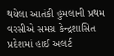થયેલા આતંકી હુમલાની પ્રથમ વરસીએ સમગ્ર કેન્દ્રશાસિત પ્રદેશમાં હાઈ અલર્ટ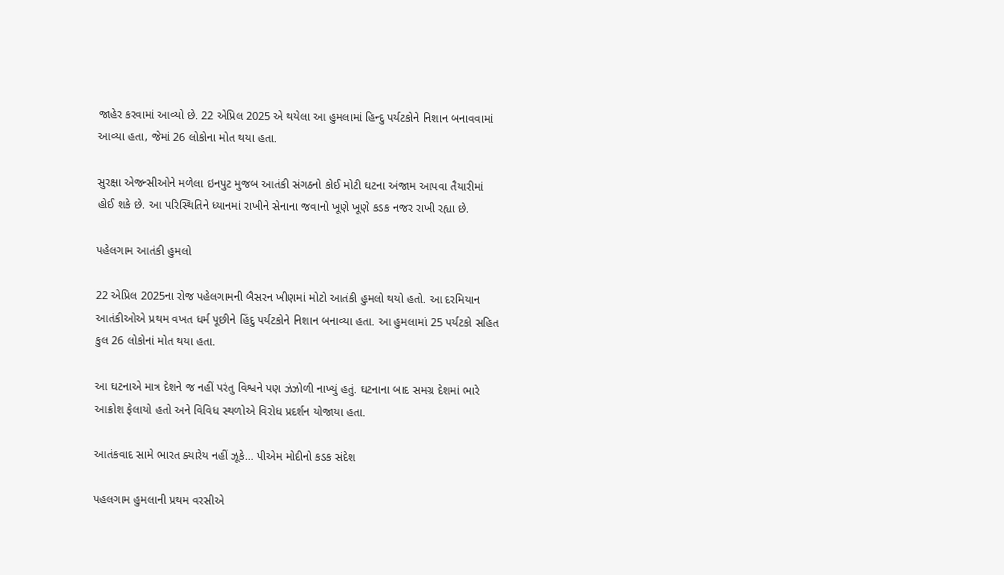જાહેર કરવામાં આવ્યો છે. 22 એપ્રિલ 2025 એ થયેલા આ હુમલામાં હિન્દુ પર્યટકોને નિશાન બનાવવામાં આવ્યા હતા, જેમાં 26 લોકોના મોત થયા હતા.

સુરક્ષા એજન્સીઓને મળેલા ઇનપુટ મુજબ આતંકી સંગઠનો કોઈ મોટી ઘટના અંજામ આપવા તૈયારીમાં હોઈ શકે છે. આ પરિસ્થિતિને ધ્યાનમાં રાખીને સેનાના જવાનો ખૂણે ખૂણે કડક નજર રાખી રહ્યા છે.

પહેલગામ આતંકી હુમલો

22 એપ્રિલ 2025ના રોજ પહેલગામની બૈસરન ખીણમાં મોટો આતંકી હુમલો થયો હતો. આ દરમિયાન આતંકીઓએ પ્રથમ વખત ધર્મ પૂછીને હિંદુ પર્યટકોને નિશાન બનાવ્યા હતા. આ હુમલામાં 25 પર્યટકો સહિત કુલ 26 લોકોનાં મોત થયા હતા.

આ ઘટનાએ માત્ર દેશને જ નહીં પરંતુ વિશ્વને પણ ઝંઝોળી નાખ્યું હતું. ઘટનાના બાદ સમગ્ર દેશમાં ભારે આક્રોશ ફેલાયો હતો અને વિવિધ સ્થળોએ વિરોધ પ્રદર્શન યોજાયા હતા.

આતંકવાદ સામે ભારત ક્યારેય નહીં ઝૂકે… પીએમ મોદીનો કડક સંદેશ

પહલગામ હુમલાની પ્રથમ વરસીએ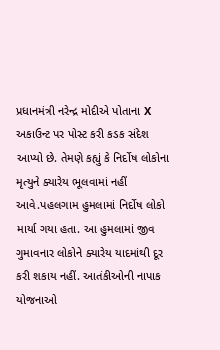પ્રધાનમંત્રી નરેન્દ્ર મોદીએ પોતાના X અકાઉન્ટ પર પોસ્ટ કરી કડક સંદેશ આપ્યો છે. તેમણે કહ્યું કે નિર્દોષ લોકોના મૃત્યુને ક્યારેય ભૂલવામાં નહીં આવે.પહલગામ હુમલામાં નિર્દોષ લોકો માર્યા ગયા હતા. આ હુમલામાં જીવ ગુમાવનાર લોકોને ક્યારેય યાદમાંથી દૂર કરી શકાય નહીં. આતંકીઓની નાપાક યોજનાઓ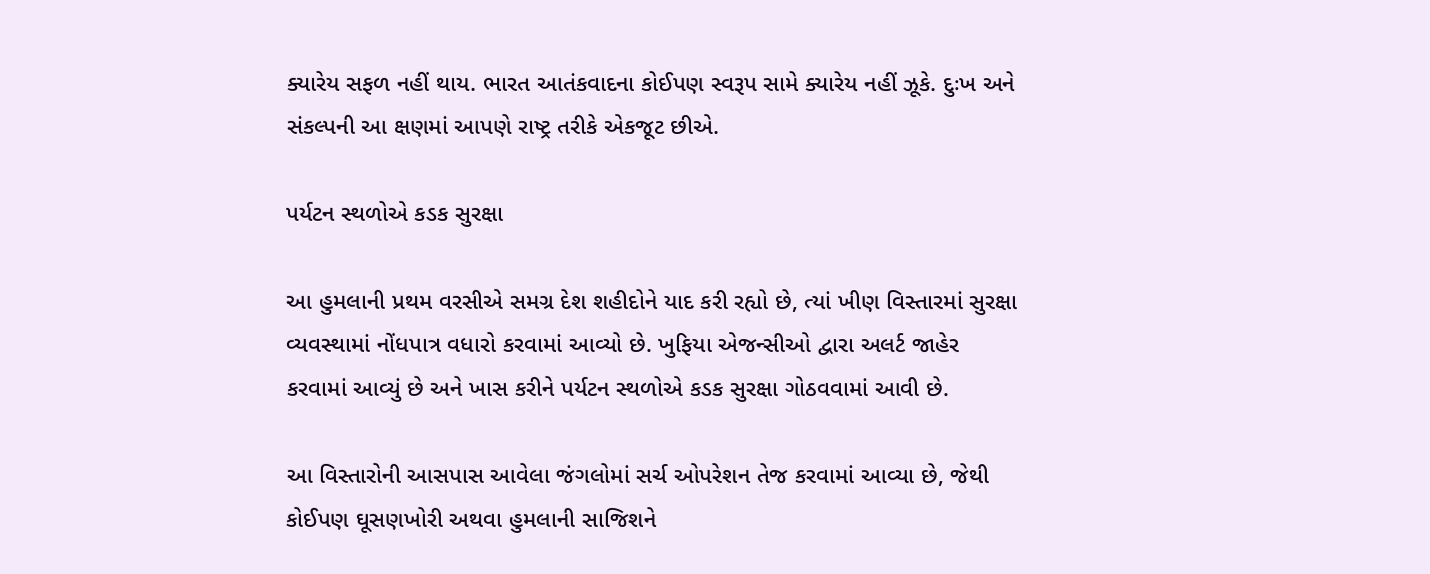ક્યારેય સફળ નહીં થાય. ભારત આતંકવાદના કોઈપણ સ્વરૂપ સામે ક્યારેય નહીં ઝૂકે. દુઃખ અને સંકલ્પની આ ક્ષણમાં આપણે રાષ્ટ્ર તરીકે એકજૂટ છીએ.

પર્યટન સ્થળોએ કડક સુરક્ષા

આ હુમલાની પ્રથમ વરસીએ સમગ્ર દેશ શહીદોને યાદ કરી રહ્યો છે, ત્યાં ખીણ વિસ્તારમાં સુરક્ષા વ્યવસ્થામાં નોંધપાત્ર વધારો કરવામાં આવ્યો છે. ખુફિયા એજન્સીઓ દ્વારા અલર્ટ જાહેર કરવામાં આવ્યું છે અને ખાસ કરીને પર્યટન સ્થળોએ કડક સુરક્ષા ગોઠવવામાં આવી છે.

આ વિસ્તારોની આસપાસ આવેલા જંગલોમાં સર્ચ ઓપરેશન તેજ કરવામાં આવ્યા છે, જેથી કોઈપણ ઘૂસણખોરી અથવા હુમલાની સાજિશને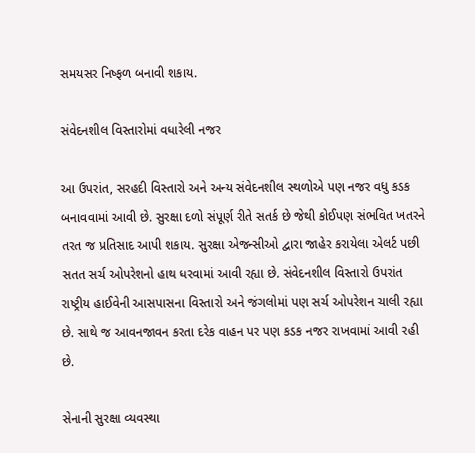સમયસર નિષ્ફળ બનાવી શકાય.

સંવેદનશીલ વિસ્તારોમાં વધારેલી નજર

આ ઉપરાંત, સરહદી વિસ્તારો અને અન્ય સંવેદનશીલ સ્થળોએ પણ નજર વધુ કડક બનાવવામાં આવી છે. સુરક્ષા દળો સંપૂર્ણ રીતે સતર્ક છે જેથી કોઈપણ સંભવિત ખતરને તરત જ પ્રતિસાદ આપી શકાય. સુરક્ષા એજન્સીઓ દ્વારા જાહેર કરાયેલા એલર્ટ પછી સતત સર્ચ ઓપરેશનો હાથ ધરવામાં આવી રહ્યા છે. સંવેદનશીલ વિસ્તારો ઉપરાંત રાષ્ટ્રીય હાઈવેની આસપાસના વિસ્તારો અને જંગલોમાં પણ સર્ચ ઓપરેશન ચાલી રહ્યા છે. સાથે જ આવનજાવન કરતા દરેક વાહન પર પણ કડક નજર રાખવામાં આવી રહી છે.

સેનાની સુરક્ષા વ્યવસ્થા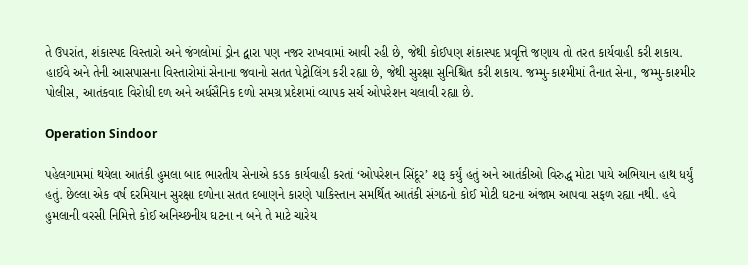તે ઉપરાંત, શંકાસ્પદ વિસ્તારો અને જંગલોમાં ડ્રોન દ્વારા પણ નજર રાખવામાં આવી રહી છે, જેથી કોઈપણ શંકાસ્પદ પ્રવૃત્તિ જણાય તો તરત કાર્યવાહી કરી શકાય. હાઈવે અને તેની આસપાસના વિસ્તારોમાં સેનાના જવાનો સતત પેટ્રોલિંગ કરી રહ્યા છે, જેથી સુરક્ષા સુનિશ્ચિત કરી શકાય. જમ્મુ-કાશ્મીમાં તૈનાત સેના, જમ્મુ-કાશ્મીર પોલીસ, આતંકવાદ વિરોધી દળ અને અર્ધસૈનિક દળો સમગ્ર પ્રદેશમાં વ્યાપક સર્ચ ઓપરેશન ચલાવી રહ્યા છે.

Operation Sindoor

પહેલગામમાં થયેલા આતંકી હુમલા બાદ ભારતીય સેનાએ કડક કાર્યવાહી કરતાં ‘ઓપરેશન સિંદૂર’ શરૂ કર્યું હતું અને આતંકીઓ વિરુદ્ધ મોટા પાયે અભિયાન હાથ ધર્યું હતું. છેલ્લા એક વર્ષ દરમિયાન સુરક્ષા દળોના સતત દબાણને કારણે પાકિસ્તાન સમર્થિત આતંકી સંગઠનો કોઈ મોટી ઘટના અંજામ આપવા સફળ રહ્યા નથી. હવે હુમલાની વરસી નિમિત્તે કોઈ અનિચ્છનીય ઘટના ન બને તે માટે ચારેય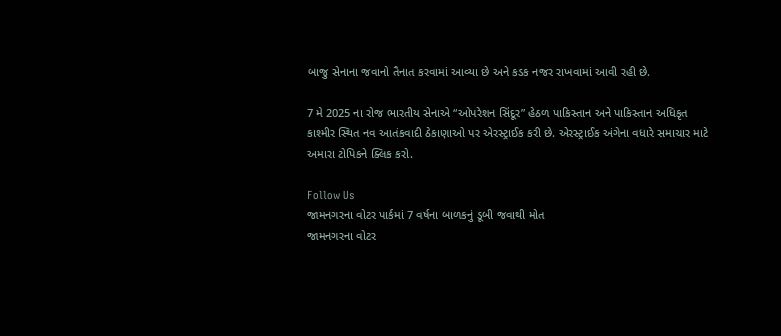બાજુ સેનાના જવાનો તૈનાત કરવામાં આવ્યા છે અને કડક નજર રાખવામાં આવી રહી છે.

7 મે 2025 ના રોજ ભારતીય સેનાએ “ઓપરેશન સિંદૂર” હેઠળ પાકિસ્તાન અને પાકિસ્તાન અધિકૃત કાશ્મીર સ્થિત નવ આતંકવાદી ઠેકાણાઓ પર એરસ્ટ્રાઈક કરી છે. એરસ્ટ્રાઈક અંગેના વધારે સમાચાર માટે અમારા ટોપિકને ક્લિક કરો.

Follow Us
જામનગરના વોટર પાર્કમાં 7 વર્ષના બાળકનું ડૂબી જવાથી મોત
જામનગરના વોટર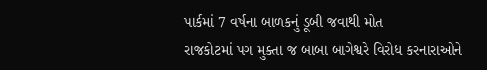પાર્કમાં 7 વર્ષના બાળકનું ડૂબી જવાથી મોત
રાજકોટમાં પગ મુક્તા જ બાબા બાગેશ્વરે વિરોધ કરનારાઓને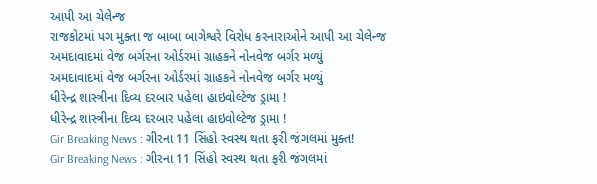આપી આ ચેલેન્જ
રાજકોટમાં પગ મુક્તા જ બાબા બાગેશ્વરે વિરોધ કરનારાઓને આપી આ ચેલેન્જ
અમદાવાદમાં વેજ બર્ગરના ઓર્ડરમાં ગ્રાહકને નોનવેજ બર્ગર મળ્યું
અમદાવાદમાં વેજ બર્ગરના ઓર્ડરમાં ગ્રાહકને નોનવેજ બર્ગર મળ્યું
ધીરેન્દ્ર શાસ્ત્રીના દિવ્ય દરબાર પહેલા હાઇવોલ્ટેજ ડ્રામા !
ધીરેન્દ્ર શાસ્ત્રીના દિવ્ય દરબાર પહેલા હાઇવોલ્ટેજ ડ્રામા !
Gir Breaking News : ગીરના 11 સિંહો સ્વસ્થ થતા ફરી જંગલમાં મુક્ત!
Gir Breaking News : ગીરના 11 સિંહો સ્વસ્થ થતા ફરી જંગલમાં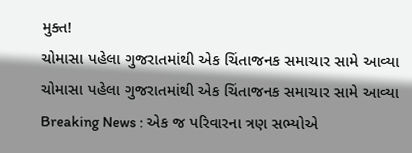મુક્ત!
ચોમાસા પહેલા ગુજરાતમાંથી એક ચિંતાજનક સમાચાર સામે આવ્યા
ચોમાસા પહેલા ગુજરાતમાંથી એક ચિંતાજનક સમાચાર સામે આવ્યા
Breaking News : એક જ પરિવારના ત્રણ સભ્યોએ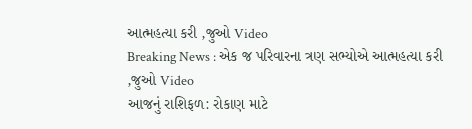આત્મહત્યા કરી ,જુઓ Video
Breaking News : એક જ પરિવારના ત્રણ સભ્યોએ આત્મહત્યા કરી ,જુઓ Video
આજનું રાશિફળ: રોકાણ માટે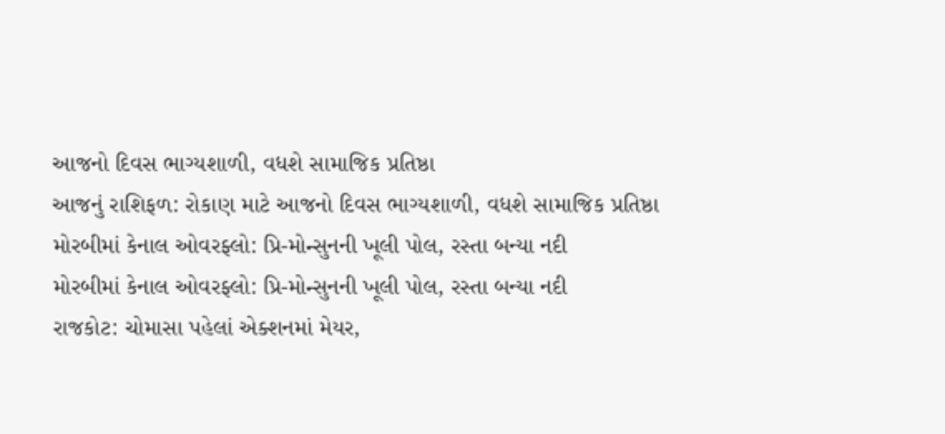આજનો દિવસ ભાગ્યશાળી, વધશે સામાજિક પ્રતિષ્ઠા
આજનું રાશિફળ: રોકાણ માટે આજનો દિવસ ભાગ્યશાળી, વધશે સામાજિક પ્રતિષ્ઠા
મોરબીમાં કેનાલ ઓવરફ્લો: પ્રિ-મોન્સુનની ખૂલી પોલ, રસ્તા બન્યા નદી
મોરબીમાં કેનાલ ઓવરફ્લો: પ્રિ-મોન્સુનની ખૂલી પોલ, રસ્તા બન્યા નદી
રાજકોટ: ચોમાસા પહેલાં એક્શનમાં મેયર,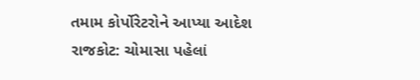તમામ કોર્પોરેટરોને આપ્યા આદેશ
રાજકોટ: ચોમાસા પહેલાં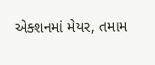એક્શનમાં મેયર, તમામ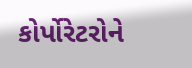કોર્પોરેટરોને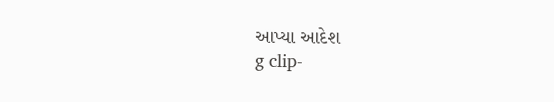આપ્યા આદેશ
g clip-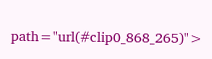path="url(#clip0_868_265)">